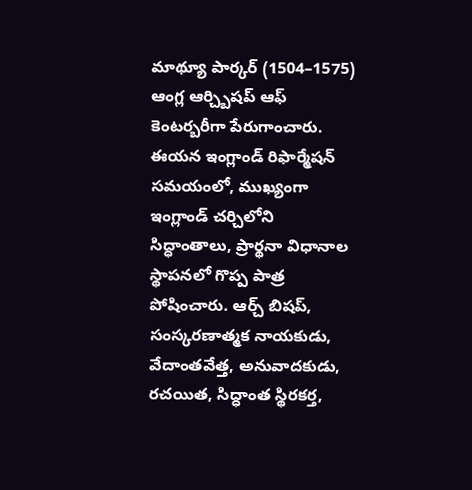మాథ్యూ పార్కర్ (1504–1575) ఆంగ్ల ఆర్చ్బిషప్ ఆఫ్ కెంటర్బరీగా పేరుగాంచారు. ఈయన ఇంగ్లాండ్ రిఫార్మేషన్ సమయంలో, ముఖ్యంగా ఇంగ్లాండ్ చర్చిలోని సిద్ధాంతాలు, ప్రార్థనా విధానాల స్థాపనలో గొప్ప పాత్ర పోషించారు. ఆర్చ్ బిషప్, సంస్కరణాత్మక నాయకుడు, వేదాంతవేత్త, అనువాదకుడు, రచయిత, సిద్ధాంత స్థిరకర్త,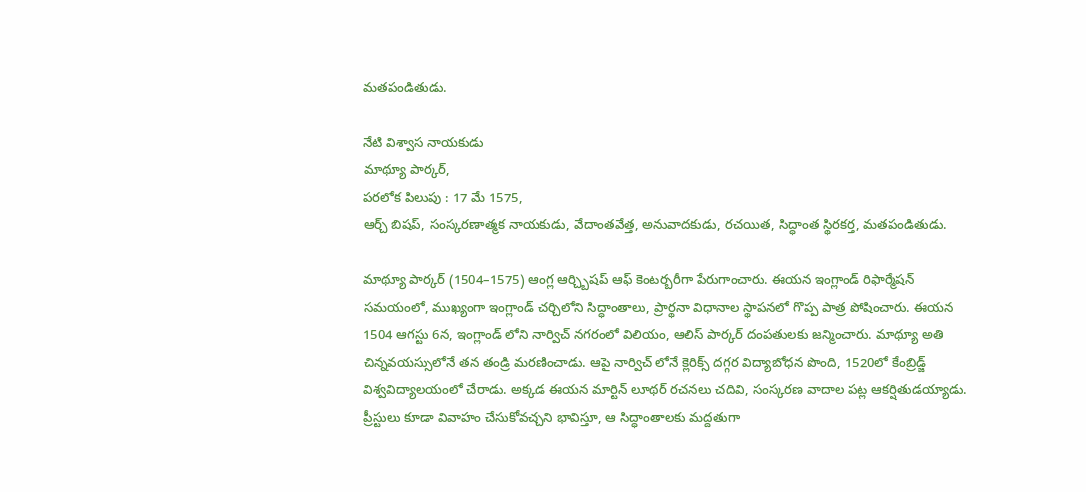మతపండితుడు.

నేటి విశ్వాస నాయకుడు
మాథ్యూ పార్కర్,
పరలోక పిలుపు : 17 మే 1575,
ఆర్చ్ బిషప్, సంస్కరణాత్మక నాయకుడు, వేదాంతవేత్త, అనువాదకుడు, రచయిత, సిద్ధాంత స్థిరకర్త, మతపండితుడు.

మాథ్యూ పార్కర్ (1504–1575) ఆంగ్ల ఆర్చ్బిషప్ ఆఫ్ కెంటర్బరీగా పేరుగాంచారు. ఈయన ఇంగ్లాండ్ రిఫార్మేషన్ సమయంలో, ముఖ్యంగా ఇంగ్లాండ్ చర్చిలోని సిద్ధాంతాలు, ప్రార్థనా విధానాల స్థాపనలో గొప్ప పాత్ర పోషించారు. ఈయన 1504 ఆగస్టు 6న, ఇంగ్లాండ్ లోని నార్విచ్ నగరంలో విలియం, ఆలిస్ పార్కర్ దంపతులకు జన్మించారు. మాథ్యూ అతి చిన్నవయస్సులోనే తన తండ్రి మరణించాడు. ఆపై నార్విచ్ లోనే క్లెరిక్స్ దగ్గర విద్యాబోధన పొంది, 1520లో కేంబ్రిడ్జ్ విశ్వవిద్యాలయంలో చేరాడు. అక్కడ ఈయన మార్టిన్ లూథర్ రచనలు చదివి, సంస్కరణ వాదాల పట్ల ఆకర్షితుడయ్యాడు. ప్రీస్టులు కూడా వివాహం చేసుకోవచ్చని భావిస్తూ, ఆ సిద్ధాంతాలకు మద్దతుగా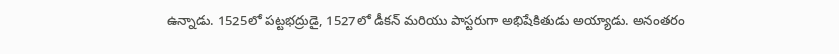ఉన్నాడు. 1525లో పట్టభద్రుడై, 1527లో డీకన్ మరియు పాస్టరుగా అభిషేకితుడు అయ్యాడు. అనంతరం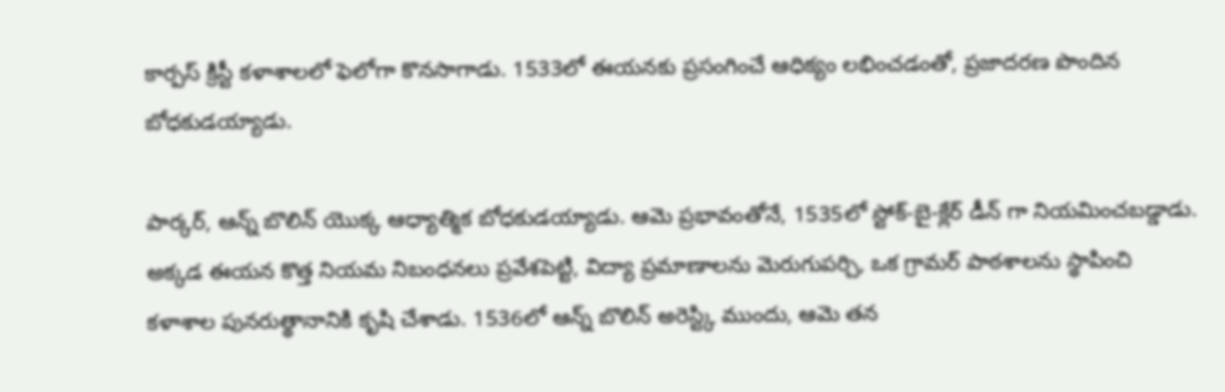కార్పస్ క్రిస్టీ కళాశాలలో ఫెలోగా కొనసాగాడు. 1533లో ఈయనకు ప్రసంగించే ఆధిక్యం లభించడంతో, ప్రజాదరణ పొందిన బోధకుడయ్యాడు.

పార్కర్, ఆన్న్ బొలిన్ యొక్క ఆధ్యాత్మిక బోధకుడయ్యాడు. ఆమె ప్రభావంతోనే, 1535లో స్టోక్-బై-క్లేర్ డీన్ గా నియమించబడ్డాడు. అక్కడ ఈయన కొత్త నియమ నిబంధనలు ప్రవేశపెట్టి, విద్యా ప్రమాణాలను మెరుగుపర్చి, ఒక గ్రామర్ పాఠశాలను స్థాపించి కళాశాల పునరుత్థానానికి కృషి చేశాడు. 1536లో ఆన్న్ బొలిన్ అరెస్ట్కి ముందు, ఆమె తన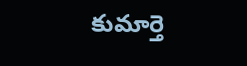కుమార్తె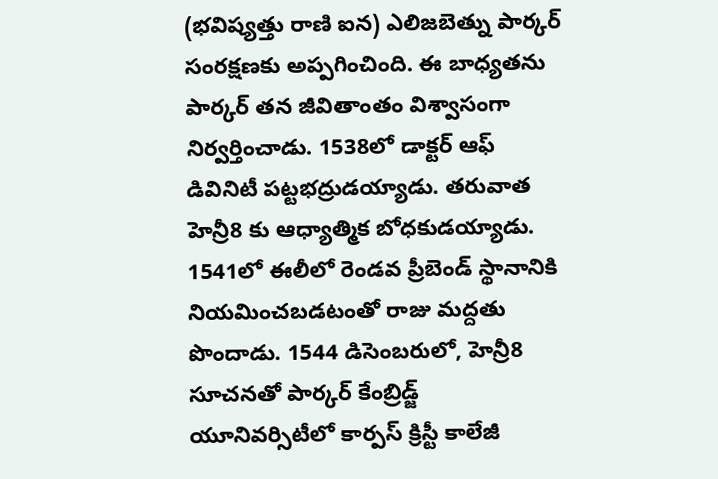(భవిష్యత్తు రాణి ఐన) ఎలిజబెత్ను పార్కర్ సంరక్షణకు అప్పగించింది. ఈ బాధ్యతను పార్కర్ తన జీవితాంతం విశ్వాసంగా నిర్వర్తించాడు. 1538లో డాక్టర్ ఆఫ్ డివినిటీ పట్టభద్రుడయ్యాడు. తరువాత హెన్రీ8 కు ఆధ్యాత్మిక బోధకుడయ్యాడు. 1541లో ఈలీలో రెండవ ప్రీబెండ్ స్థానానికి నియమించబడటంతో రాజు మద్దతు పొందాడు. 1544 డిసెంబరులో, హెన్రీ8 సూచనతో పార్కర్ కేంబ్రిడ్జ్ యూనివర్సిటీలో కార్పస్ క్రిస్టీ కాలేజీ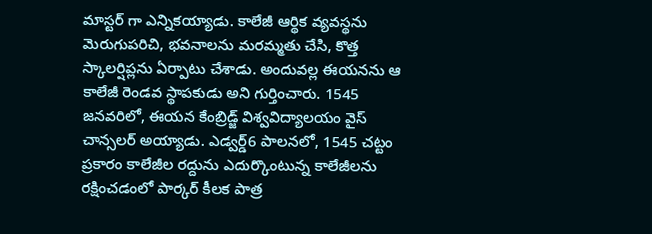మాస్టర్ గా ఎన్నికయ్యాడు. కాలేజీ ఆర్థిక వ్యవస్థను మెరుగుపరిచి, భవనాలను మరమ్మతు చేసి, కొత్త స్కాలర్షిప్లను ఏర్పాటు చేశాడు. అందువల్ల ఈయనను ఆ కాలేజీ రెండవ స్థాపకుడు అని గుర్తించారు. 1545 జనవరిలో, ఈయన కేంబ్రిడ్జ్ విశ్వవిద్యాలయం వైస్ చాన్సలర్ అయ్యాడు. ఎడ్వర్డ్6 పాలనలో, 1545 చట్టం ప్రకారం కాలేజీల రద్దును ఎదుర్కొంటున్న కాలేజీలను రక్షించడంలో పార్కర్ కీలక పాత్ర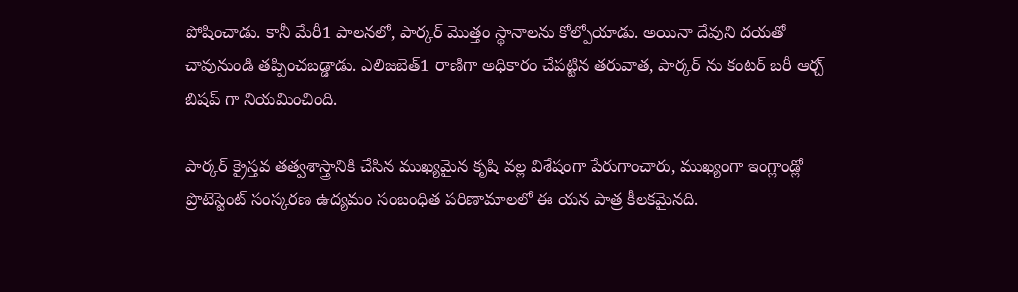పోషించాడు. కానీ మేరీ1 పాలనలో, పార్కర్ మొత్తం స్థానాలను కోల్పోయాడు. అయినా దేవుని దయతో చావునుండి తప్పించబడ్డాడు. ఎలిజబెత్1 రాణిగా అధికారం చేపట్టిన తరువాత, పార్కర్ ను కంటర్ బరీ ఆర్చ్ బిషప్ గా నియమించింది.

పార్కర్ క్రైస్తవ తత్వశాస్త్రానికి చేసిన ముఖ్యమైన కృషి వల్ల విశేషంగా పేరుగాంచారు, ముఖ్యంగా ఇంగ్లాండ్లో ప్రొటెస్టెంట్ సంస్కరణ ఉద్యమం సంబంధిత పరిణామాలలో ఈ యన పాత్ర కీలకమైనది.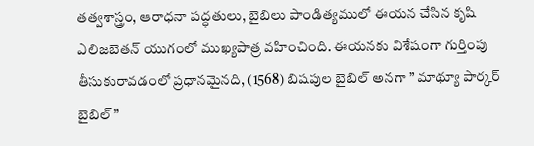తత్వశాస్త్రం, ఆరాధనా పద్ధతులు, బైబిలు పాండిత్యములో ఈయన చేసిన కృషి ఎలిజబెతన్ యుగంలో ముఖ్యపాత్ర వహించింది. ఈయనకు విశేషంగా గుర్తింపు తీసుకురావడంలో ప్రధానమైనది, (1568) బిషపుల బైబిల్ అనగా ” మాథ్యూ పార్కర్ బైబిల్”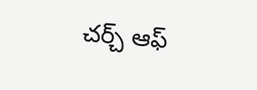చర్చ్ ఆఫ్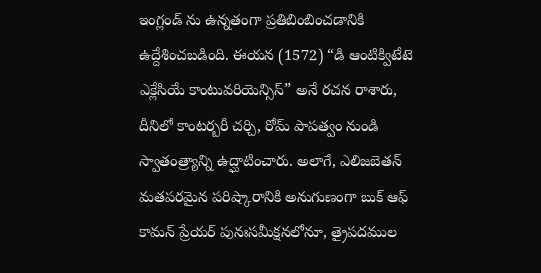ఇంగ్లండ్ ను ఉన్నతంగా ప్రతిబింబించడానికి ఉద్దేశించబడింది. ఈయన (1572) “డి ఆంటిక్విటేటె ఎక్లేసియే కాంటువరియెన్సిస్” అనే రచన రాశారు, దీనిలో కాంటర్బరీ చర్చి, రోమ్ పాపత్వం నుండి స్వాతంత్ర్యాన్ని ఉద్ఘాటించారు. అలాగే, ఎలిజబెతన్ మతపరమైన పరిష్కారానికి అనుగుణంగా బుక్ ఆఫ్ కామన్ ప్రేయర్ పునఃసమీక్షనలోనూ, త్రైపదముల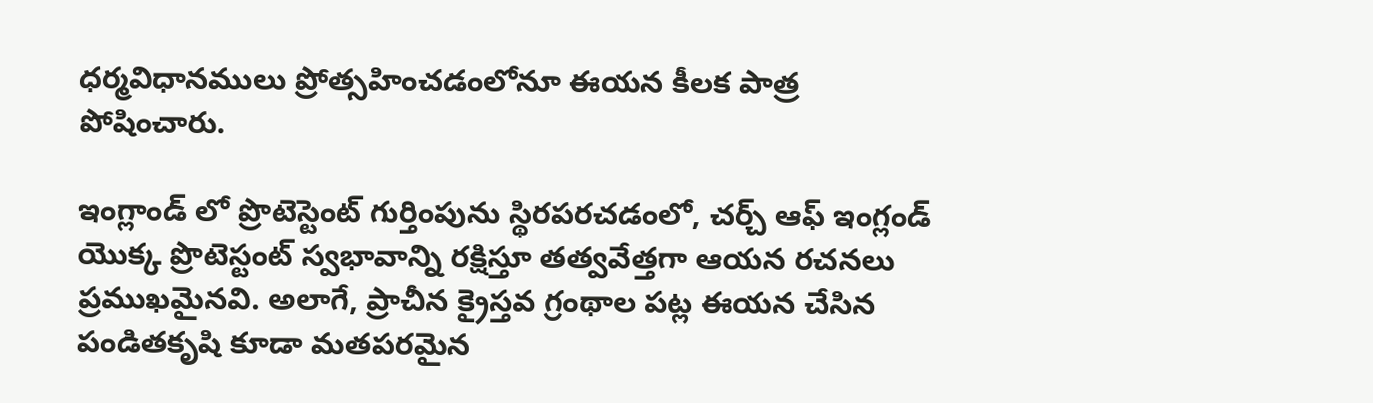ధర్మవిధానములు ప్రోత్సహించడంలోనూ ఈయన కీలక పాత్ర పోషించారు.

ఇంగ్లాండ్ లో ప్రొటెస్టెంట్ గుర్తింపును స్థిరపరచడంలో, చర్చ్ ఆఫ్ ఇంగ్లండ్ యొక్క ప్రొటెస్టంట్ స్వభావాన్ని రక్షిస్తూ తత్వవేత్తగా ఆయన రచనలు ప్రముఖమైనవి. అలాగే, ప్రాచీన క్రైస్తవ గ్రంథాల పట్ల ఈయన చేసిన పండితకృషి కూడా మతపరమైన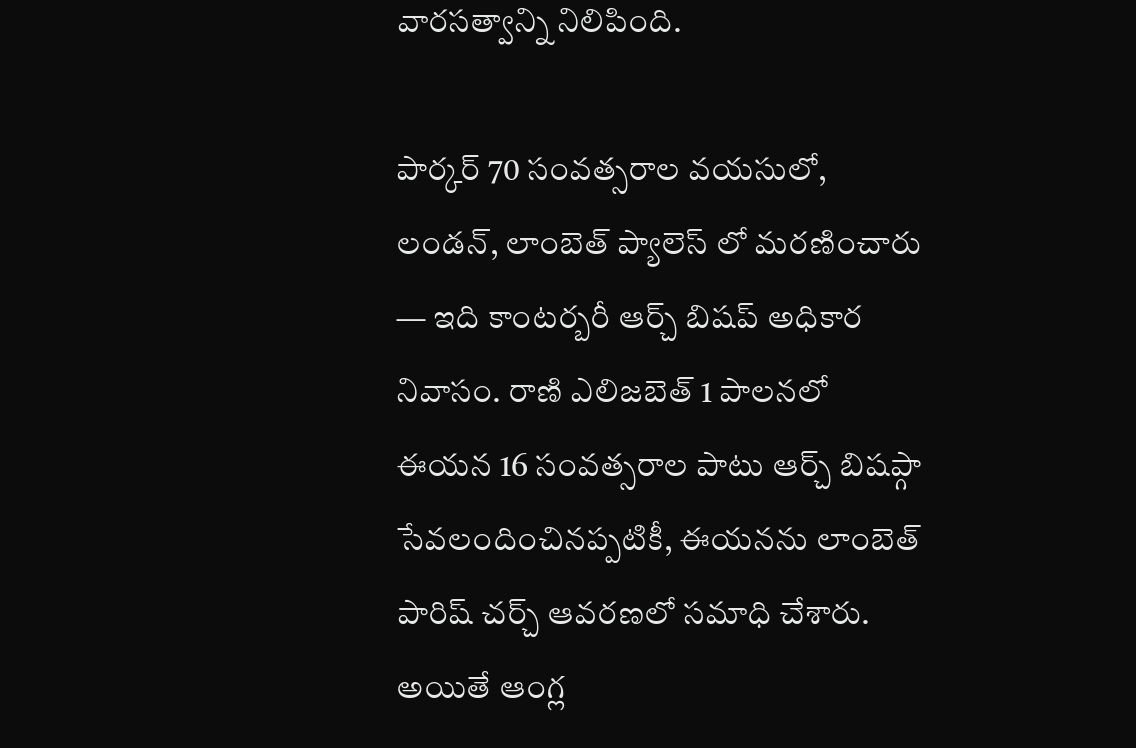వారసత్వాన్ని నిలిపింది.

పార్కర్ 70 సంవత్సరాల వయసులో, లండన్, లాంబెత్ ప్యాలెస్ లో మరణించారు — ఇది కాంటర్బరీ ఆర్చ్ బిషప్ అధికార నివాసం. రాణి ఎలిజబెత్ 1 పాలనలో ఈయన 16 సంవత్సరాల పాటు ఆర్చ్ బిషప్గా సేవలందించినప్పటికీ, ఈయనను లాంబెత్ పారిష్ చర్చ్ ఆవరణలో సమాధి చేశారు. అయితే ఆంగ్ల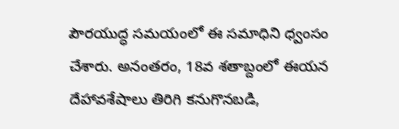పౌరయుద్ధ సమయంలో ఈ సమాధిని ధ్వంసం చేశారు. అనంతరం, 18వ శతాబ్దంలో ఈయన దేహావశేషాలు తిరిగి కనుగొనబడి,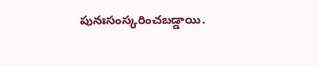పునఃసంస్కరించబడ్డాయి.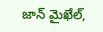జాన్ మైఖేల్,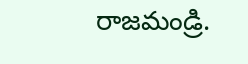రాజమండ్రి.